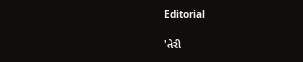Editorial

'તેરી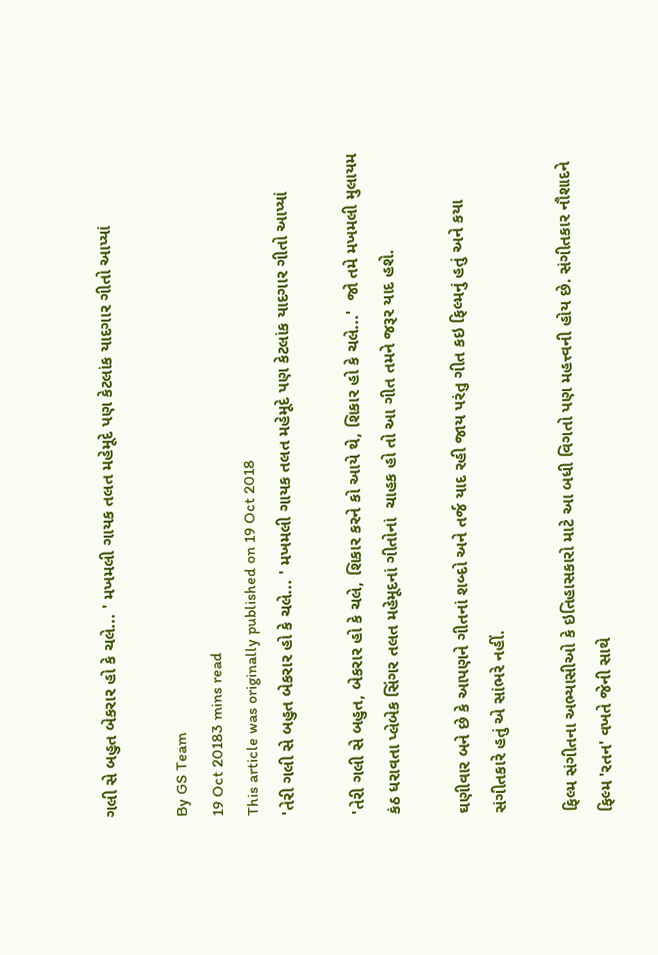ગલી સે બહુત બેકરાર હો કે ચલે... ' મખમલી ગાયક તલત મહેમૂદે પણ કેટલાંક યાદગાર ગીતો આપ્યાં

By GS Team
19 Oct 20183 mins read
This article was originally published on 19 Oct 2018
'તેરી ગલી સે બહુત બેકરાર હો કે ચલે... ' મખમલી ગાયક તલત મહેમૂદે પણ કેટલાંક યાદગાર ગીતો આપ્યાં

'તેરી ગલી સે બહુત, બેકરાર હો કે ચલે, શિકાર કરને કો આયે થે, શિકાર હો કે ચલે...'  જો તમે મખમલી મુલાયમ કંઠ ધરાવતા પ્લેબેક સિંગર તલત મહેમૂદનાં ગીતોનાં  ચાહક હો તો આ ગીત તમને જરૂર યાદ હશે.

ઘણીવાર બને છે કે આપણને ગીતનાં શબ્દો અને તર્જ યાદ રહી જાય પરંતુ ગીત કઇ ફિલ્મનું હતું અને કયા સંગીતકારે હતું એ સાંભરે નહીં.

ફિલ્મ સંગીતના અભ્યાસીઓ કે ઇતિહાસકારો માટે આ બધી વિગતો પણ મહત્ત્વની હોય છે. સંગીતકાર નૌશાદને ફિલ્મ 'રતન' વખતે જેની સાથે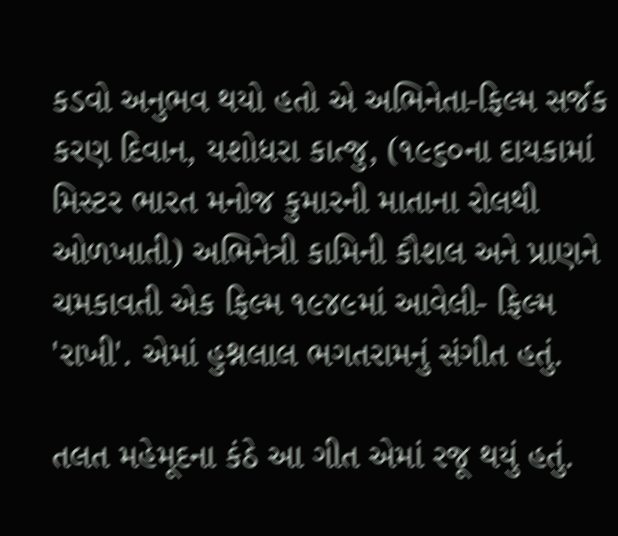કડવો અનુભવ થયો હતો એ અભિનેતા-ફિલ્મ સર્જક કરણ દિવાન, યશોધરા કાત્જુ, (૧૯૬૦ના દાયકામાં મિસ્ટર ભારત મનોજ કુમારની માતાના રોલથી ઓળખાતી) અભિનેત્રી કામિની કૌશલ અને પ્રાણને ચમકાવતી એક ફિલ્મ ૧૯૪૯માં આવેલી- ફિલ્મ 'રાખી'. એમાં હુશ્નલાલ ભગતરામનું સંગીત હતું.

તલત મહેમૂદના કંઠે આ ગીત એમાં રજૂ થયું હતું.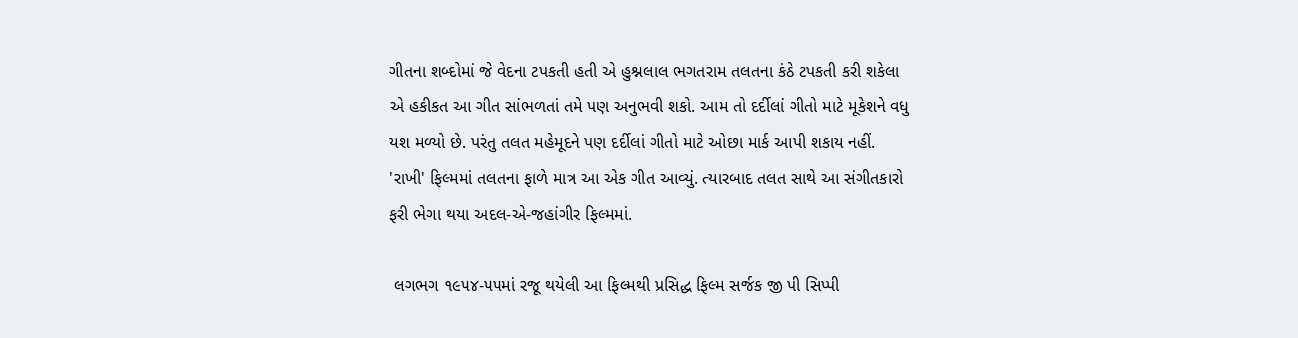ગીતના શબ્દોમાં જે વેદના ટપકતી હતી એ હુશ્નલાલ ભગતરામ તલતના કંઠે ટપકતી કરી શકેલા એ હકીકત આ ગીત સાંભળતાં તમે પણ અનુભવી શકો. આમ તો દર્દીલાં ગીતો માટે મૂકેશને વધુ યશ મળ્યો છે. પરંતુ તલત મહેમૂદને પણ દર્દીલાં ગીતો માટે ઓછા માર્ક આપી શકાય નહીં. 'રાખી' ફિલ્મમાં તલતના ફાળે માત્ર આ એક ગીત આવ્યું. ત્યારબાદ તલત સાથે આ સંગીતકારો ફરી ભેગા થયા અદલ-એ-જહાંગીર ફિલ્મમાં.

 લગભગ ૧૯૫૪-૫૫માં રજૂ થયેલી આ ફિલ્મથી પ્રસિદ્ધ ફિલ્મ સર્જક જી પી સિપ્પી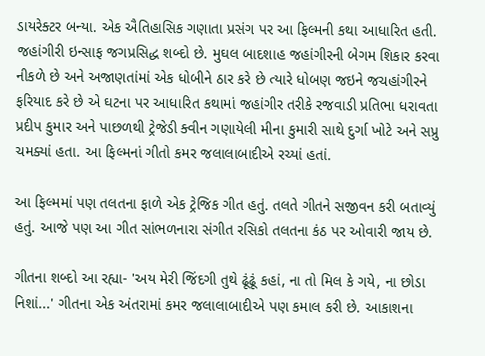ડાયરેક્ટર બન્યા. એક ઐતિહાસિક ગણાતા પ્રસંગ પર આ ફિલ્મની કથા આધારિત હતી. જહાંગીરી ઇન્સાફ જગપ્રસિદ્ધ શબ્દો છે. મુઘલ બાદશાહ જહાંગીરની બેગમ શિકાર કરવા નીકળે છે અને અજાણતાંમાં એક ધોબીને ઠાર કરે છે ત્યારે ધોબણ જઇને જચહાંગીરને ફરિયાદ કરે છે એ ઘટના પર આધારિત કથામાં જહાંગીર તરીકે રજવાડી પ્રતિભા ધરાવતા પ્રદીપ કુમાર અને પાછળથી ટ્રેજેડી ક્વીન ગણાયેલી મીના કુમારી સાથે દુર્ગા ખોટે અને સપ્રુ ચમક્યાં હતા. આ ફિલ્મનાં ગીતો કમર જલાલાબાદીએ રચ્યાં હતાં.

આ ફિલ્મમાં પણ તલતના ફાળે એક ટ્રેજિક ગીત હતું. તલતે ગીતને સજીવન કરી બતાવ્યું હતું. આજે પણ આ ગીત સાંભળનારા સંગીત રસિકો તલતના કંઠ પર ઓવારી જાય છે.

ગીતના શબ્દો આ રહ્યા- 'અય મેરી જિંદગી તુથે ઢૂંઢૂં કહાં, ના તો મિલ કે ગયે, ના છોડા નિશાં...' ગીતના એક અંતરામાં કમર જલાલાબાદીએ પણ કમાલ કરી છે. આકાશના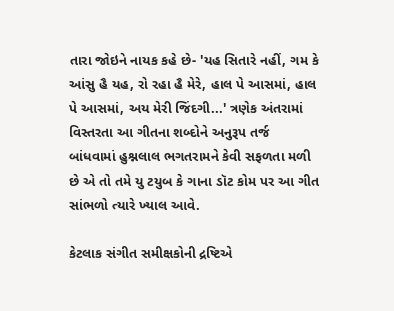તારા જોઇને નાયક કહે છે- 'યહ સિતારે નહીં, ગમ કે આંસુ હૈ યહ, રો રહા હૈ મેરે, હાલ પે આસમાં, હાલ પે આસમાં, અય મેરી જિંદગી...' ત્રણેક અંતરામાં વિસ્તરતા આ ગીતના શબ્દોને અનુરૂપ તર્જ બાંધવામાં હુશ્નલાલ ભગતરામને કેવી સફળતા મળી છે એ તો તમે યુ ટયુબ કે ગાના ડૉટ કોમ પર આ ગીત સાંભળો ત્યારે ખ્યાલ આવે.

કેટલાક સંગીત સમીક્ષકોની દ્રષ્ટિએ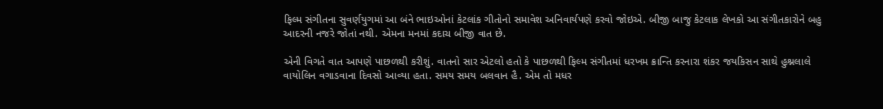ફિલ્મ સંગીતના સુવર્ણયુગમાં આ બંને ભાઇઓનાં કેટલાંક ગીતોનો સમાવેશ અનિવાર્યપણે કરવો જોઇએ. બીજી બાજુ કેટલાક લેખકો આ સંગીતકારોને બહુ આદરની નજરે જોતાં નથી. એમના મનમાં કદાચ બીજી વાત છે.

એની વિગતે વાત આપણે પાછળથી કરીશું. વાતનો સાર એટલો હતો કે પાછળથી ફિલ્મ સંગીતમાં ધરખમ ક્રાન્તિ કરનારા શંકર જયકિસન સાથે હુશ્નલાલે વાયોલિન વગાડવાના દિવસો આવ્યા હતા. સમય સમય બલવાન હૈ. એમ તો મધર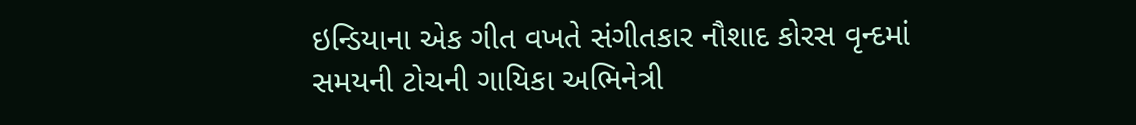ઇન્ડિયાના એક ગીત વખતે સંગીતકાર નૌશાદ કોરસ વૃન્દમાં સમયની ટોચની ગાયિકા અભિનેત્રી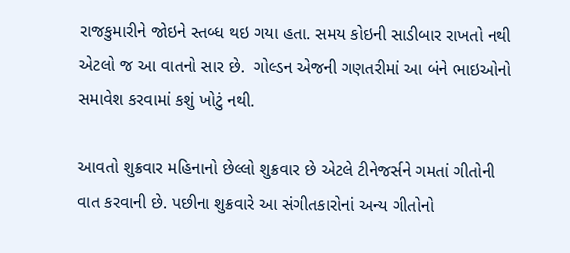રાજકુમારીને જોઇને સ્તબ્ધ થઇ ગયા હતા. સમય કોઇની સાડીબાર રાખતો નથી એટલો જ આ વાતનો સાર છે.  ગોલ્ડન એજની ગણતરીમાં આ બંને ભાઇઓનો સમાવેશ કરવામાં કશું ખોટું નથી.

આવતો શુક્રવાર મહિનાનો છેલ્લો શુક્રવાર છે એટલે ટીનેજર્સને ગમતાં ગીતોની વાત કરવાની છે. પછીના શુક્રવારે આ સંગીતકારોનાં અન્ય ગીતોનો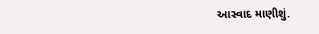આસ્વાદ માણીશું.